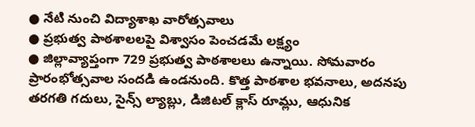● నేటి నుంచి విద్యాశాఖ వారోత్సవాలు
● ప్రభుత్వ పాఠశాలలపై విశ్వాసం పెంచడమే లక్ష్యం
● జిల్లావ్యాప్తంగా 729 ప్రభుత్వ పాఠశాలలు ఉన్నాయి. సోమవారం ప్రారంభోత్సవాల సందడి ఉండనుంది. కొత్త పాఠశాల భవనాలు, అదనపు తరగతి గదులు, సైన్స్ ల్యాబ్లు, డిజిటల్ క్లాస్ రూమ్లు, ఆధునిక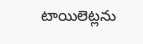టాయిలెట్లను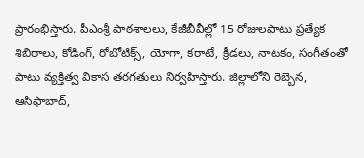ప్రారంభిస్తారు. పీఎంశ్రీ పాఠశాలలు, కేజీబీవీల్లో 15 రోజులపాటు ప్రత్యేక శిబిరాలు, కోడింగ్, రోబోటిక్స్, యోగా, కరాటే, క్రీడలు, నాటకం, సంగీతంతో పాటు వ్యక్తిత్వ వికాస తరగతులు నిర్వహిస్తారు. జిల్లాలోని రెబ్బెన, ఆసిఫాబాద్,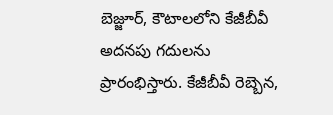బెజ్జూర్, కౌటాలలోని కేజీబీవీ అదనపు గదులను ప్రారంభిస్తారు. కేజీబీవీ రెబ్బెన,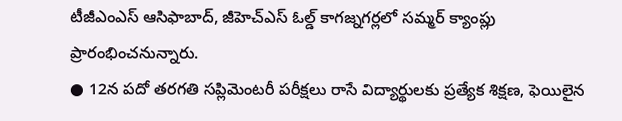టీజీఎంఎస్ ఆసిఫాబాద్, జీహెచ్ఎస్ ఓల్డ్ కాగజ్నగర్లలో సమ్మర్ క్యాంప్లు ప్రారంభించనున్నారు.
● 12న పదో తరగతి సప్లిమెంటరీ పరీక్షలు రాసే విద్యార్థులకు ప్రత్యేక శిక్షణ, ఫెయిలైన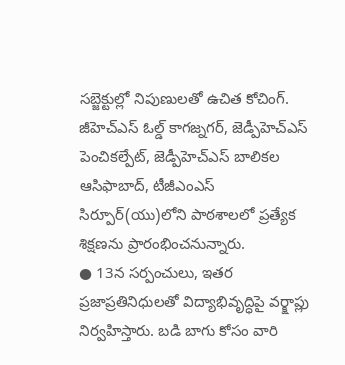సబ్జెక్టుల్లో నిపుణులతో ఉచిత కోచింగ్. జీహెచ్ఎస్ ఓల్డ్ కాగజ్నగర్, జెడ్పీహెచ్ఎస్ పెంచికల్పేట్, జెడ్పీహెచ్ఎస్ బాలికల ఆసిఫాబాద్, టీజీఎంఎస్ సిర్పూర్(యు)లోని పాఠశాలలో ప్రత్యేక శిక్షణను ప్రారంభించనున్నారు.
● 13న సర్పంచులు, ఇతర ప్రజాప్రతినిధులతో విద్యాభివృద్ధిపై వర్క్షాప్లు నిర్వహిస్తారు. బడి బాగు కోసం వారి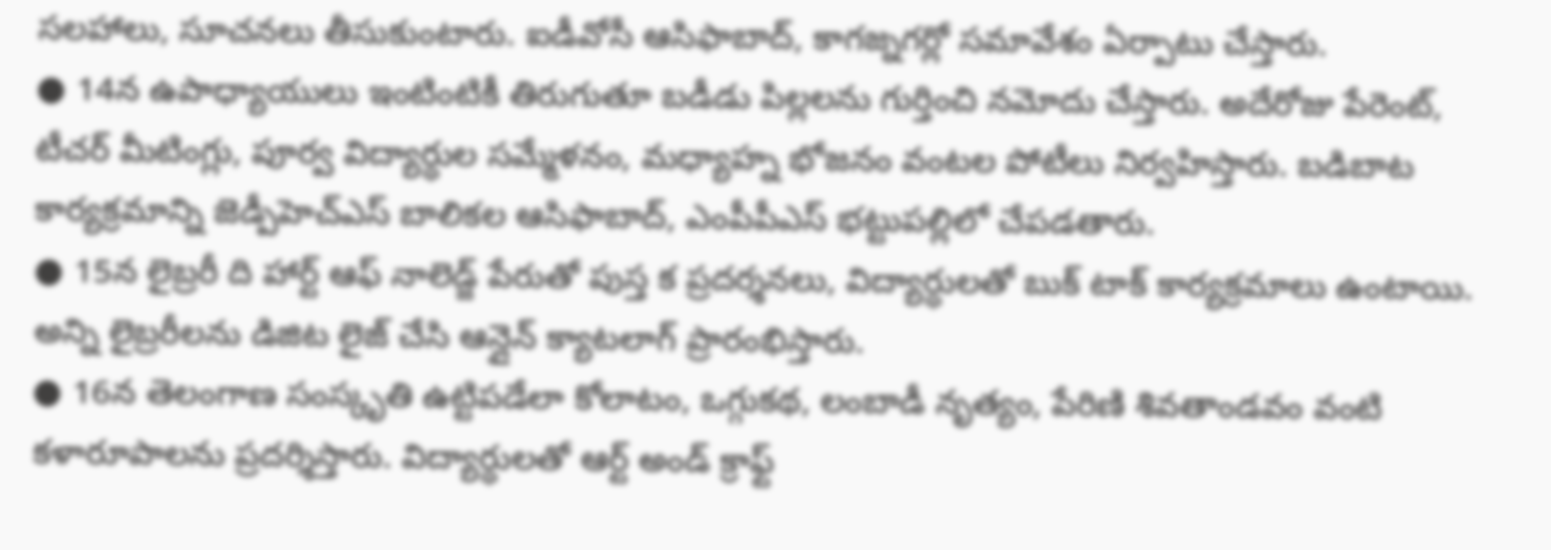సలహాలు, సూచనలు తీసుకుంటారు. ఐడీవోసీ ఆసిఫాబాద్, కాగజ్నగర్లో సమావేశం ఏర్పాటు చేస్తారు.
● 14న ఉపాధ్యాయులు ఇంటింటికీ తిరుగుతూ బడీడు పిల్లలను గుర్తించి నమోదు చేస్తారు. అదేరోజు పేరెంట్, టీచర్ మీటింగ్లు, పూర్వ విద్యార్థుల సమ్మేళనం, మధ్యాహ్న భోజనం వంటల పోటీలు నిర్వహిస్తారు. బడిబాట కార్యక్రమాన్ని జెడ్పీహెచ్ఎస్ బాలికల ఆసిఫాబాద్, ఎంపీపీఎస్ భట్టుపల్లిలో చేపడతారు.
● 15న లైబ్రరీ ది హార్ట్ ఆఫ్ నాలెడ్జ్ పేరుతో పుస్త క ప్రదర్శనలు, విద్యార్థులతో బుక్ టాక్ కార్యక్రమాలు ఉంటాయి. అన్ని లైబ్రరీలను డిజిట లైజ్ చేసి ఆన్లైన్ క్యాటలాగ్ ప్రారంభిస్తారు.
● 16న తెలంగాణ సంస్కృతి ఉట్టిపడేలా కోలాటం, ఒగ్గుకథ, లంబాడీ నృత్యం, పేరిణి శివతాండవం వంటి కళారూపాలను ప్రదర్శిస్తారు. విద్యార్థులతో ఆర్ట్ అండ్ క్రాఫ్ట్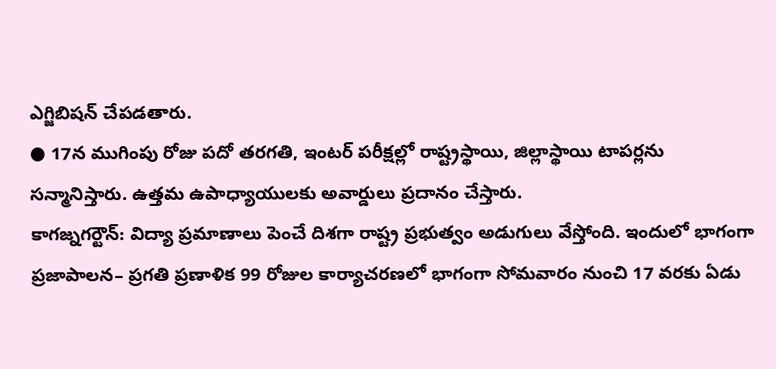ఎగ్జిబిషన్ చేపడతారు.
● 17న ముగింపు రోజు పదో తరగతి, ఇంటర్ పరీక్షల్లో రాష్ట్రస్థాయి, జిల్లాస్థాయి టాపర్లను సన్మానిస్తారు. ఉత్తమ ఉపాధ్యాయులకు అవార్డులు ప్రదానం చేస్తారు.
కాగజ్నగర్టౌన్: విద్యా ప్రమాణాలు పెంచే దిశగా రాష్ట్ర ప్రభుత్వం అడుగులు వేస్తోంది. ఇందులో భాగంగా ప్రజాపాలన– ప్రగతి ప్రణాళిక 99 రోజుల కార్యాచరణలో భాగంగా సోమవారం నుంచి 17 వరకు ఏడు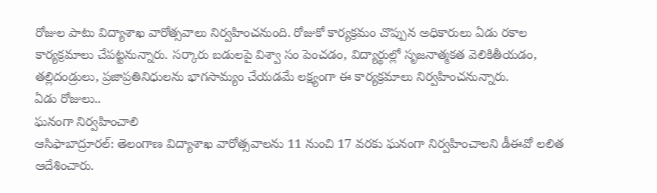రోజుల పాటు విద్యాశాఖ వారోత్సవాలు నిర్వహించనుంది. రోజుకో కార్యక్రమం చొప్పున అధికారులు ఏడు రకాల కార్యక్రమాలు చేపట్టనున్నారు. సర్కారు బడులపై విశ్వా సం పెంచడం, విద్యార్థుల్లో సృజనాత్మకత వెలికితీయడం, తల్లిదండ్రులు, ప్రజాప్రతినిధులను భాగసామ్యం చేయడమే లక్ష్యంగా ఈ కార్యక్రమాలు నిర్వహించనున్నారు.
ఏడు రోజులు..
ఘనంగా నిర్వహించాలి
ఆసిఫాబాద్రూరల్: తెలంగాణ విద్యాశాఖ వారోత్సవాలను 11 నుంచి 17 వరకు ఘనంగా నిర్వహించాలని డీఈవో లలిత ఆదేశించారు.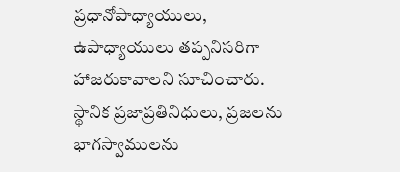ప్రధానోపాధ్యాయులు, ఉపాధ్యాయులు తప్పనిసరిగా హాజరుకావాలని సూచించారు. స్థానిక ప్రజాప్రతినిధులు, ప్రజలను భాగస్వాములను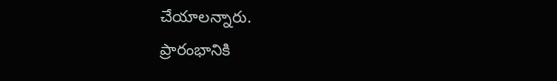చేయాలన్నారు.
ప్రారంభానికి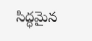సిద్ధమైన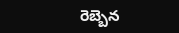రెబ్బెన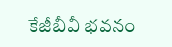కేజీబీవీ భవనం